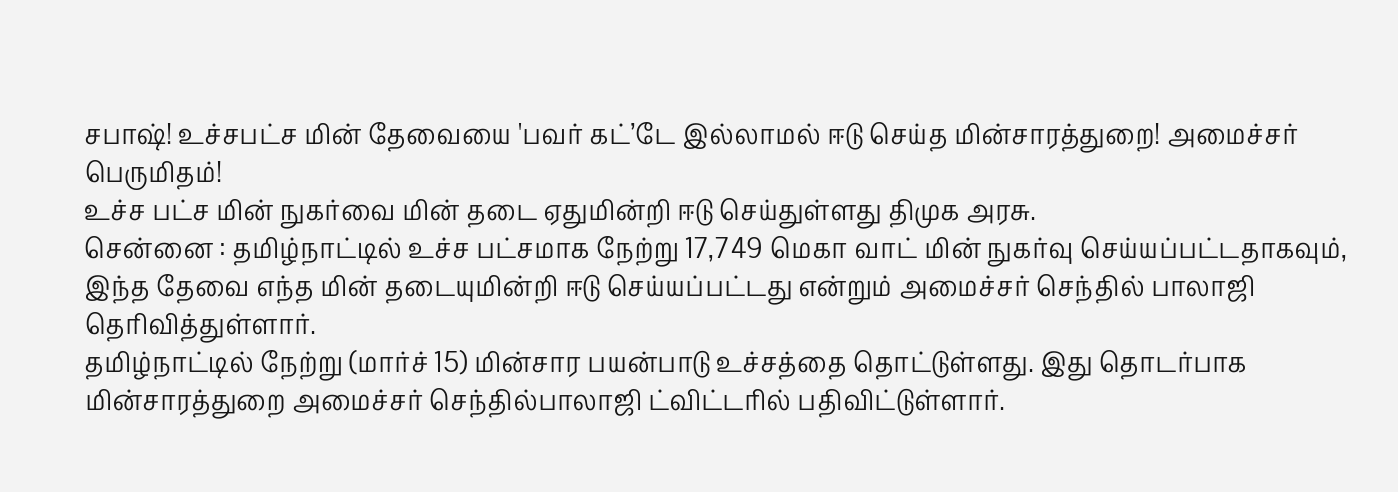சபாஷ்! உச்சபட்ச மின் தேவையை 'பவர் கட்’டே இல்லாமல் ஈடு செய்த மின்சாரத்துறை! அமைச்சர் பெருமிதம்!
உச்ச பட்ச மின் நுகர்வை மின் தடை ஏதுமின்றி ஈடு செய்துள்ளது திமுக அரசு.
சென்னை : தமிழ்நாட்டில் உச்ச பட்சமாக நேற்று 17,749 மெகா வாட் மின் நுகர்வு செய்யப்பட்டதாகவும், இந்த தேவை எந்த மின் தடையுமின்றி ஈடு செய்யப்பட்டது என்றும் அமைச்சர் செந்தில் பாலாஜி தெரிவித்துள்ளார்.
தமிழ்நாட்டில் நேற்று (மார்ச் 15) மின்சார பயன்பாடு உச்சத்தை தொட்டுள்ளது. இது தொடர்பாக மின்சாரத்துறை அமைச்சர் செந்தில்பாலாஜி ட்விட்டரில் பதிவிட்டுள்ளார்.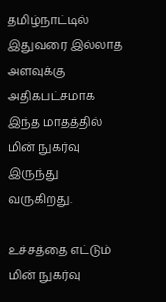தமிழ்நாட்டில் இதுவரை இல்லாத அளவுக்கு அதிகபட்சமாக இந்த மாதத்தில் மின் நுகர்வு இருந்து வருகிறது.

உச்சத்தை எட்டும் மின் நுகர்வு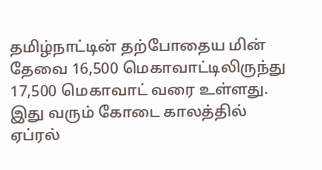தமிழ்நாட்டின் தற்போதைய மின் தேவை 16,500 மெகாவாட்டிலிருந்து 17,500 மெகாவாட் வரை உள்ளது. இது வரும் கோடை காலத்தில் ஏப்ரல்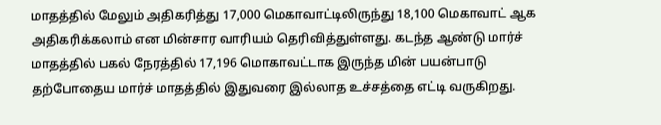மாதத்தில் மேலும் அதிகரித்து 17,000 மெகாவாட்டிலிருந்து 18,100 மெகாவாட் ஆக அதிகரிக்கலாம் என மின்சார வாரியம் தெரிவித்துள்ளது. கடந்த ஆண்டு மார்ச் மாதத்தில் பகல் நேரத்தில் 17,196 மொகாவட்டாக இருந்த மின் பயன்பாடு தற்போதைய மார்ச் மாதத்தில் இதுவரை இல்லாத உச்சத்தை எட்டி வருகிறது.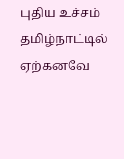புதிய உச்சம்
தமிழ்நாட்டில் ஏற்கனவே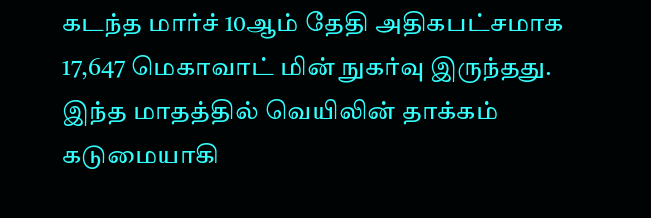கடந்த மார்ச் 10ஆம் தேதி அதிகபட்சமாக 17,647 மெகாவாட் மின் நுகர்வு இருந்தது. இந்த மாதத்தில் வெயிலின் தாக்கம் கடுமையாகி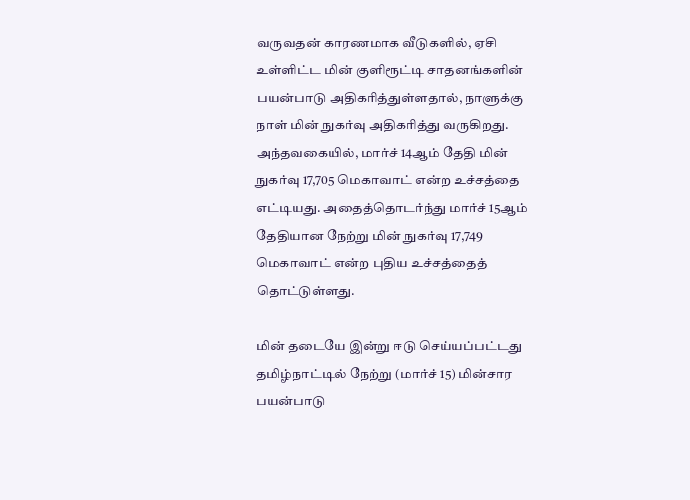வருவதன் காரணமாக வீடுகளில், ஏசி உள்ளிட்ட மின் குளிரூட்டி சாதனங்களின் பயன்பாடு அதிகரித்துள்ளதால், நாளுக்கு நாள் மின் நுகர்வு அதிகரித்து வருகிறது. அந்தவகையில், மார்ச் 14ஆம் தேதி மின் நுகர்வு 17,705 மெகாவாட் என்ற உச்சத்தை எட்டியது. அதைத்தொடர்ந்து மார்ச் 15ஆம் தேதியான நேற்று மின் நுகர்வு 17,749 மெகாவாட் என்ற புதிய உச்சத்தைத் தொட்டுள்ளது.

மின் தடையே இன்று ஈடு செய்யப்பட்டது
தமிழ்நாட்டில் நேற்று (மார்ச் 15) மின்சார பயன்பாடு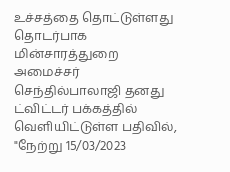உச்சத்தை தொட்டுள்ளது தொடர்பாக மின்சாரத்துறை அமைச்சர் செந்தில்பாலாஜி தனது ட்விட்டர் பக்கத்தில் வெளியிட்டுள்ள பதிவில், "நேற்று 15/03/2023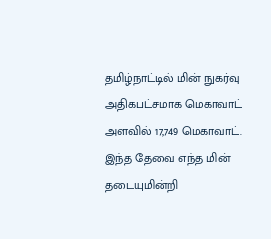தமிழ்நாட்டில் மின் நுகர்வு அதிகபட்சமாக மெகாவாட் அளவில் 17,749 மெகாவாட். இந்த தேவை எந்த மின் தடையுமின்றி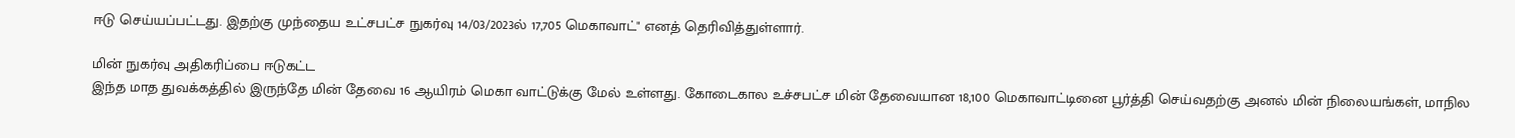ஈடு செய்யப்பட்டது. இதற்கு முந்தைய உட்சபட்ச நுகர்வு 14/03/2023ல் 17,705 மெகாவாட்" எனத் தெரிவித்துள்ளார்.

மின் நுகர்வு அதிகரிப்பை ஈடுகட்ட
இந்த மாத துவக்கத்தில் இருந்தே மின் தேவை 16 ஆயிரம் மெகா வாட்டுக்கு மேல் உள்ளது. கோடைகால உச்சபட்ச மின் தேவையான 18,100 மெகாவாட்டினை பூர்த்தி செய்வதற்கு அனல் மின் நிலையங்கள், மாநில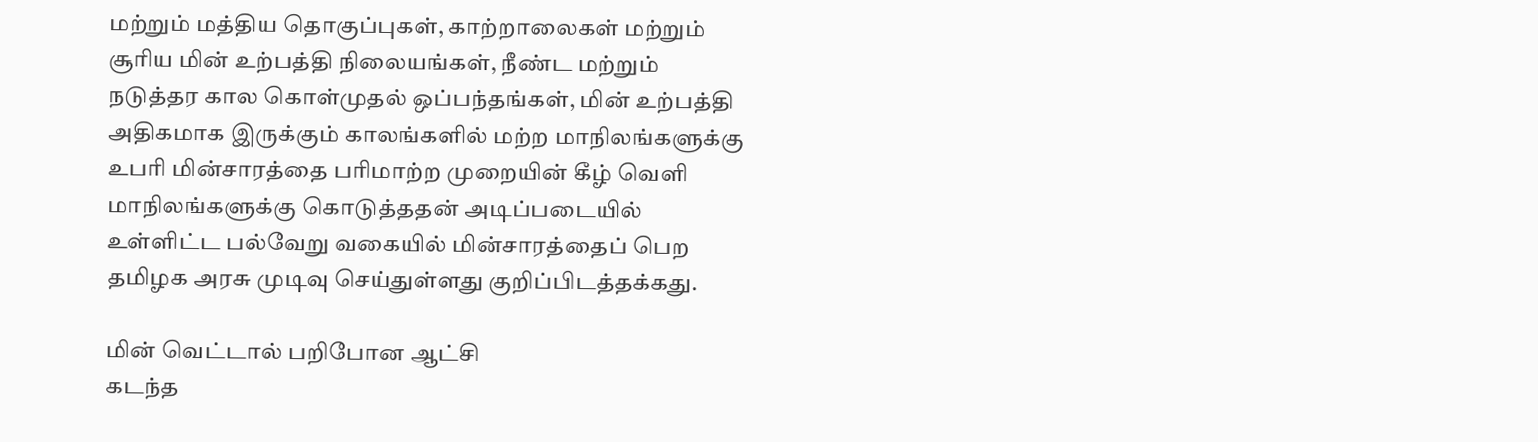மற்றும் மத்திய தொகுப்புகள், காற்றாலைகள் மற்றும் சூரிய மின் உற்பத்தி நிலையங்கள், நீண்ட மற்றும் நடுத்தர கால கொள்முதல் ஒப்பந்தங்கள், மின் உற்பத்தி அதிகமாக இருக்கும் காலங்களில் மற்ற மாநிலங்களுக்கு உபரி மின்சாரத்தை பரிமாற்ற முறையின் கீழ் வெளி மாநிலங்களுக்கு கொடுத்ததன் அடிப்படையில் உள்ளிட்ட பல்வேறு வகையில் மின்சாரத்தைப் பெற தமிழக அரசு முடிவு செய்துள்ளது குறிப்பிடத்தக்கது.

மின் வெட்டால் பறிபோன ஆட்சி
கடந்த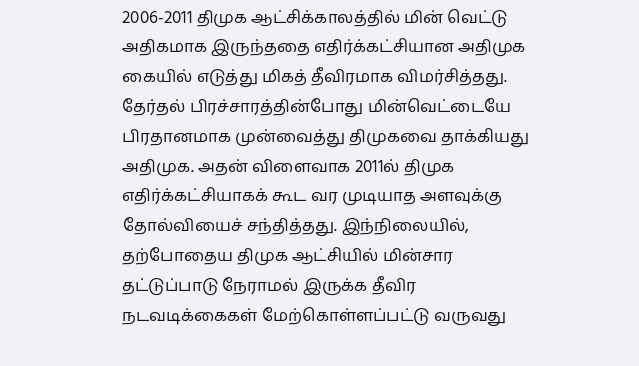2006-2011 திமுக ஆட்சிக்காலத்தில் மின் வெட்டு அதிகமாக இருந்ததை எதிர்க்கட்சியான அதிமுக கையில் எடுத்து மிகத் தீவிரமாக விமர்சித்தது. தேர்தல் பிரச்சாரத்தின்போது மின்வெட்டையே பிரதானமாக முன்வைத்து திமுகவை தாக்கியது அதிமுக. அதன் விளைவாக 2011ல் திமுக எதிர்க்கட்சியாகக் கூட வர முடியாத அளவுக்கு தோல்வியைச் சந்தித்தது. இந்நிலையில், தற்போதைய திமுக ஆட்சியில் மின்சார தட்டுப்பாடு நேராமல் இருக்க தீவிர நடவடிக்கைகள் மேற்கொள்ளப்பட்டு வருவது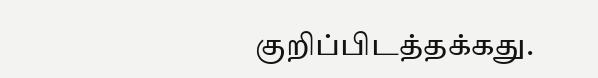குறிப்பிடத்தக்கது.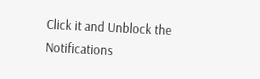Click it and Unblock the Notifications